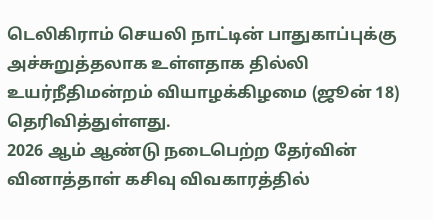டெலிகிராம் செயலி நாட்டின் பாதுகாப்புக்கு அச்சுறுத்தலாக உள்ளதாக தில்லி உயர்நீதிமன்றம் வியாழக்கிழமை (ஜூன் 18) தெரிவித்துள்ளது.
2026 ஆம் ஆண்டு நடைபெற்ற தேர்வின் வினாத்தாள் கசிவு விவகாரத்தில்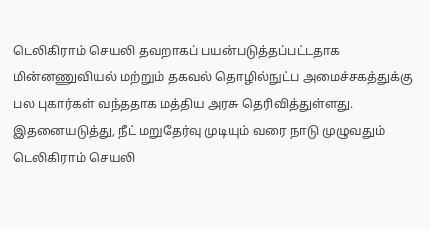டெலிகிராம் செயலி தவறாகப் பயன்படுத்தப்பட்டதாக மின்னணுவியல் மற்றும் தகவல் தொழில்நுட்ப அமைச்சகத்துக்கு பல புகார்கள் வந்ததாக மத்திய அரசு தெரிவித்துள்ளது. இதனையடுத்து, நீட் மறுதேர்வு முடியும் வரை நாடு முழுவதும் டெலிகிராம் செயலி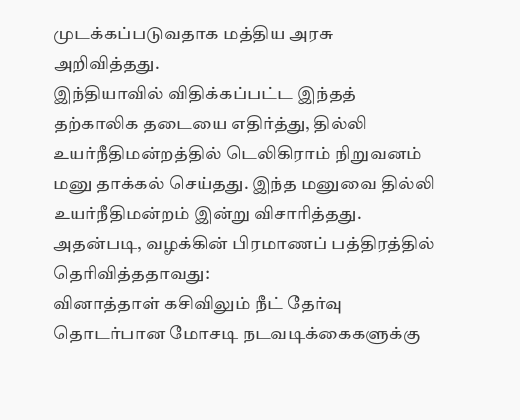முடக்கப்படுவதாக மத்திய அரசு அறிவித்தது.
இந்தியாவில் விதிக்கப்பட்ட இந்தத் தற்காலிக தடையை எதிர்த்து, தில்லி உயர்நீதிமன்றத்தில் டெலிகிராம் நிறுவனம் மனு தாக்கல் செய்தது. இந்த மனுவை தில்லி உயர்நீதிமன்றம் இன்று விசாரித்தது.
அதன்படி, வழக்கின் பிரமாணப் பத்திரத்தில் தெரிவித்ததாவது:
வினாத்தாள் கசிவிலும் நீட் தேர்வு தொடர்பான மோசடி நடவடிக்கைகளுக்கு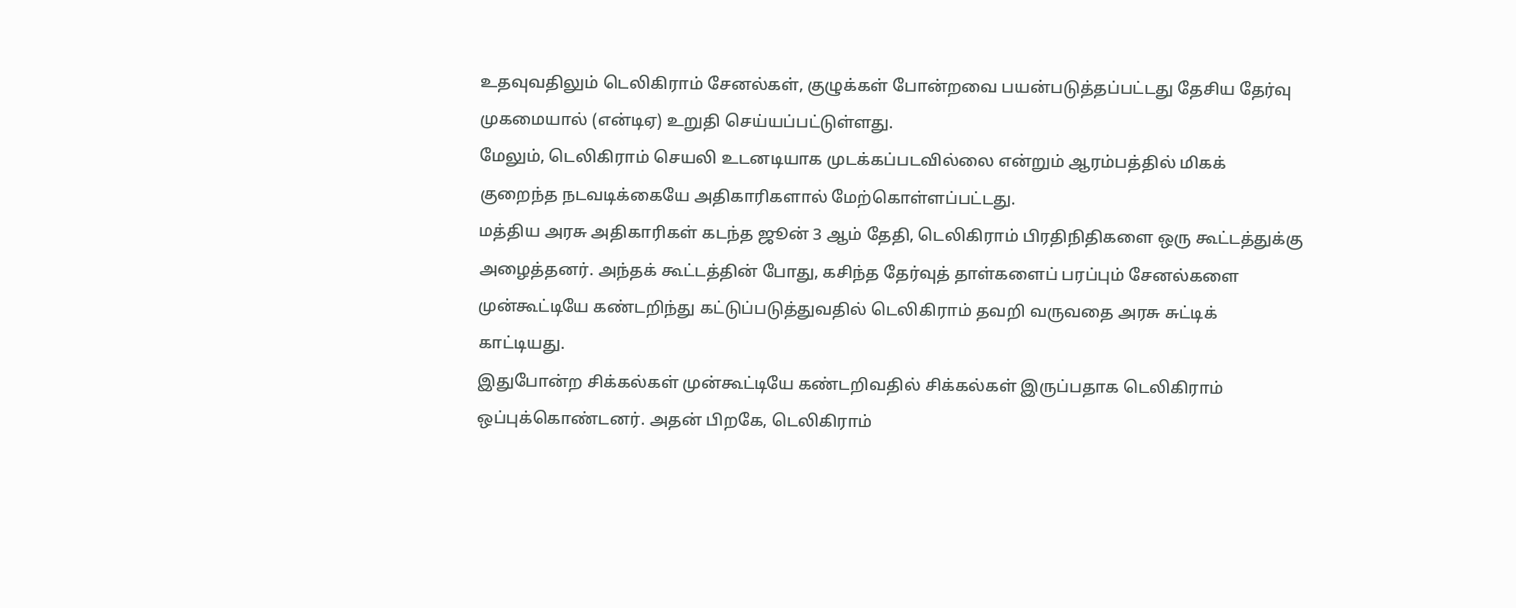உதவுவதிலும் டெலிகிராம் சேனல்கள், குழுக்கள் போன்றவை பயன்படுத்தப்பட்டது தேசிய தேர்வு முகமையால் (என்டிஏ) உறுதி செய்யப்பட்டுள்ளது.
மேலும், டெலிகிராம் செயலி உடனடியாக முடக்கப்படவில்லை என்றும் ஆரம்பத்தில் மிகக் குறைந்த நடவடிக்கையே அதிகாரிகளால் மேற்கொள்ளப்பட்டது.
மத்திய அரசு அதிகாரிகள் கடந்த ஜூன் 3 ஆம் தேதி, டெலிகிராம் பிரதிநிதிகளை ஒரு கூட்டத்துக்கு அழைத்தனர். அந்தக் கூட்டத்தின் போது, கசிந்த தேர்வுத் தாள்களைப் பரப்பும் சேனல்களை முன்கூட்டியே கண்டறிந்து கட்டுப்படுத்துவதில் டெலிகிராம் தவறி வருவதை அரசு சுட்டிக் காட்டியது.
இதுபோன்ற சிக்கல்கள் முன்கூட்டியே கண்டறிவதில் சிக்கல்கள் இருப்பதாக டெலிகிராம் ஒப்புக்கொண்டனர். அதன் பிறகே, டெலிகிராம்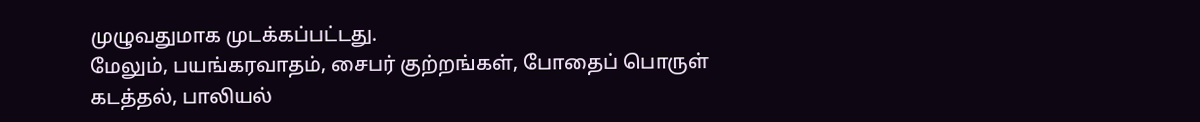முழுவதுமாக முடக்கப்பட்டது.
மேலும், பயங்கரவாதம், சைபர் குற்றங்கள், போதைப் பொருள் கடத்தல், பாலியல்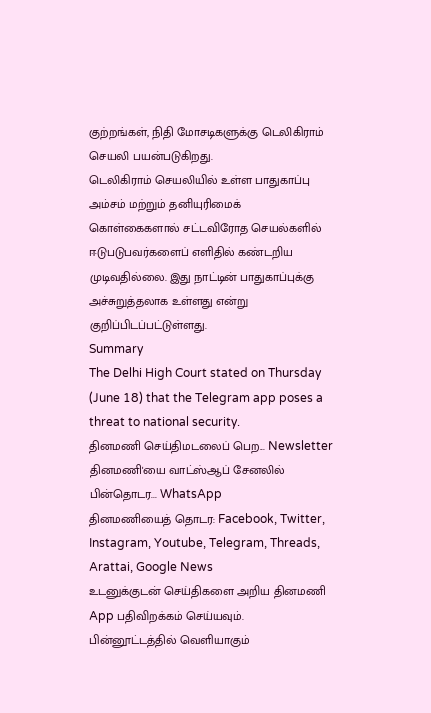குற்றங்கள், நிதி மோசடிகளுக்கு டெலிகிராம் செயலி பயன்படுகிறது.
டெலிகிராம் செயலியில் உள்ள பாதுகாப்பு அம்சம் மற்றும் தனியுரிமைக் கொள்கைகளால் சட்டவிரோத செயல்களில் ஈடுபடுபவர்களைப் எளிதில் கண்டறிய முடிவதில்லை. இது நாட்டின் பாதுகாப்புக்கு அச்சுறுத்தலாக உள்ளது என்று குறிப்பிடப்பட்டுள்ளது.
Summary
The Delhi High Court stated on Thursday (June 18) that the Telegram app poses a threat to national security.
தினமணி செய்திமடலைப் பெற... Newsletter
தினமணி'யை வாட்ஸ்ஆப் சேனலில் பின்தொடர... WhatsApp
தினமணியைத் தொடர: Facebook, Twitter, Instagram, Youtube, Telegram, Threads, Arattai, Google News
உடனுக்குடன் செய்திகளை அறிய தினமணி App பதிவிறக்கம் செய்யவும்.
பின்னூட்டத்தில் வெளியாகும்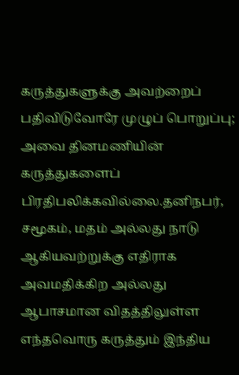கருத்துகளுக்கு அவற்றைப் பதிவிடுவோரே முழுப் பொறுப்பு; அவை தினமணியின் கருத்துகளைப் பிரதிபலிக்கவில்லை.தனிநபர், சமூகம், மதம் அல்லது நாடு ஆகியவற்றுக்கு எதிராக அவமதிக்கிற அல்லது ஆபாசமான விதத்திலுள்ள எந்தவொரு கருத்தும் இந்திய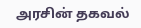அரசின் தகவல்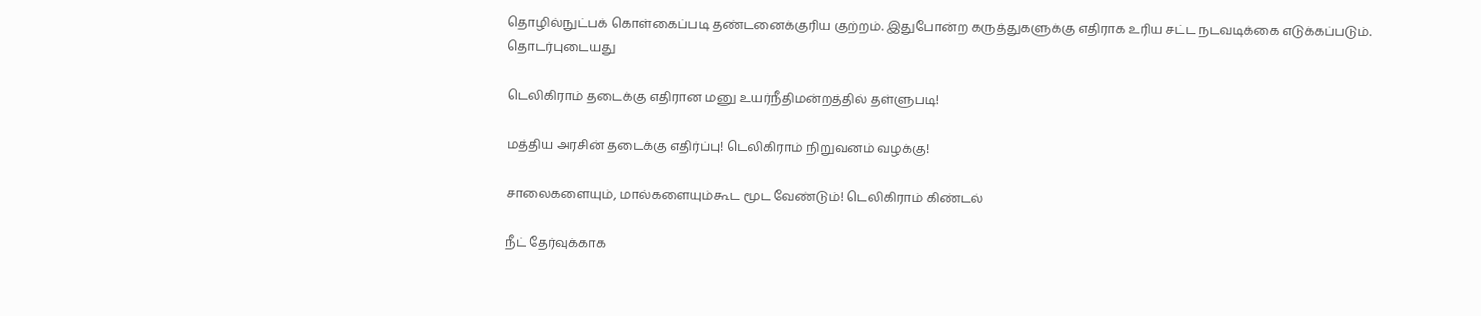தொழில்நுட்பக் கொள்கைப்படி தண்டனைக்குரிய குற்றம். இதுபோன்ற கருத்துகளுக்கு எதிராக உரிய சட்ட நடவடிக்கை எடுக்கப்படும்.
தொடர்புடையது

டெலிகிராம் தடைக்கு எதிரான மனு உயர்நீதிமன்றத்தில் தள்ளுபடி!

மத்திய அரசின் தடைக்கு எதிர்ப்பு! டெலிகிராம் நிறுவனம் வழக்கு!

சாலைகளையும், மால்களையும்கூட மூட வேண்டும்! டெலிகிராம் கிண்டல்

நீட் தேர்வுக்காக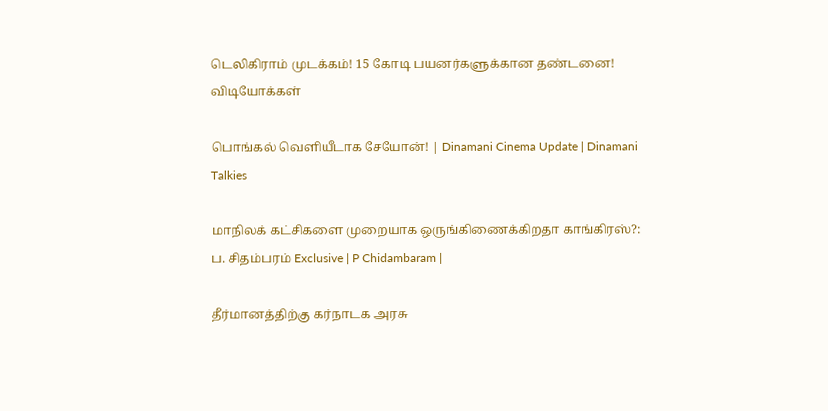டெலிகிராம் முடக்கம்! 15 கோடி பயனர்களுக்கான தண்டனை!
விடியோக்கள்

பொங்கல் வெளியீடாக சேயோன்! | Dinamani Cinema Update | Dinamani Talkies

மாநிலக் கட்சிகளை முறையாக ஒருங்கிணைக்கிறதா காங்கிரஸ்?: ப. சிதம்பரம் Exclusive | P Chidambaram |

தீர்மானத்திற்கு கர்நாடக அரசு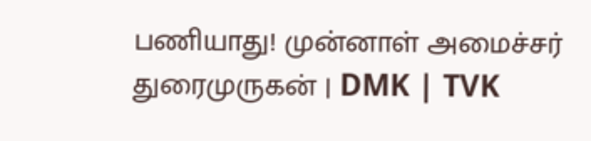பணியாது! முன்னாள் அமைச்சர் துரைமுருகன் | DMK | TVK